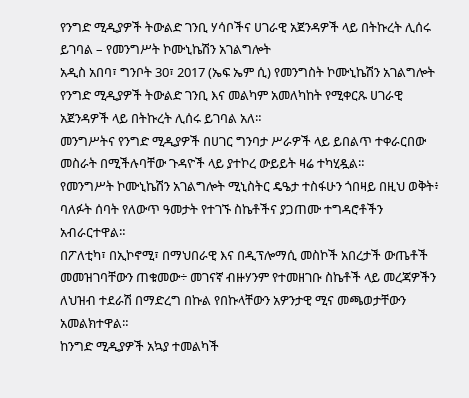የንግድ ሚዲያዎች ትውልድ ገንቢ ሃሳቦችና ሀገራዊ አጀንዳዎች ላይ በትኩረት ሊሰሩ ይገባል – የመንግሥት ኮሙኒኬሽን አገልግሎት
አዲስ አበባ፣ ግንቦት 30፣ 2017 (ኤፍ ኤም ሲ) የመንግስት ኮሙኒኬሽን አገልግሎት የንግድ ሚዲያዎች ትውልድ ገንቢ እና መልካም አመለካከት የሚቀርጹ ሀገራዊ አጀንዳዎች ላይ በትኩረት ሊሰሩ ይገባል አለ።
መንግሥትና የንግድ ሚዲያዎች በሀገር ግንባታ ሥራዎች ላይ ይበልጥ ተቀራርበው መስራት በሚችሉባቸው ጉዳዮች ላይ ያተኮረ ውይይት ዛሬ ተካሂዷል።
የመንግሥት ኮሙኒኬሽን አገልግሎት ሚኒስትር ዴዔታ ተስፋሁን ጎበዛይ በዚህ ወቅት፥ ባለፉት ሰባት የለውጥ ዓመታት የተገኙ ስኬቶችና ያጋጠሙ ተግዳሮቶችን አብራርተዋል።
በፖለቲካ፣ በኢኮኖሚ፣ በማህበራዊ እና በዲፕሎማሲ መስኮች አበረታች ውጤቶች መመዝገባቸውን ጠቁመው÷ መገናኛ ብዙሃንም የተመዘገቡ ስኬቶች ላይ መረጃዎችን ለህዝብ ተደራሽ በማድረግ በኩል የበኩላቸውን አዎንታዊ ሚና መጫወታቸውን አመልክተዋል።
ከንግድ ሚዲያዎች አኳያ ተመልካች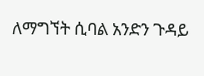ለማግኘት ሲባል አንድን ጉዳይ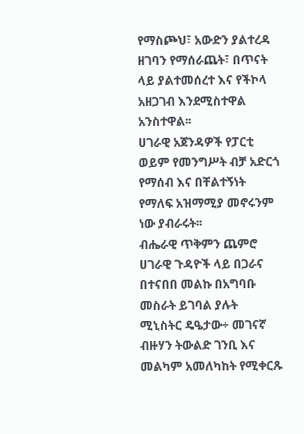የማስጮህ፣ አውድን ያልተረዳ ዘገባን የማሰራጨት፣ በጥናት ላይ ያልተመሰረተ እና የችኮላ አዘጋገብ እንደሚስተዋል አንስተዋል፡፡
ሀገራዊ አጀንዳዎች የፓርቲ ወይም የመንግሥት ብቻ አድርጎ የማሰብ እና በቸልተኝነት የማለፍ አዝማሚያ መኖሩንም ነው ያብራሩት፡፡
ብሔራዊ ጥቅምን ጨምሮ ሀገራዊ ጉዳዮች ላይ በጋራና በተናበበ መልኩ በአግባቡ መስራት ይገባል ያሉት ሚኒስትር ዴዔታው÷ መገናኛ ብዙሃን ትውልድ ገንቢ እና መልካም አመለካከት የሚቀርጹ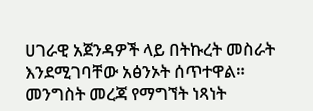ሀገራዊ አጀንዳዎች ላይ በትኩረት መስራት እንደሚገባቸው አፅንኦት ሰጥተዋል።
መንግስት መረጃ የማግኘት ነጻነት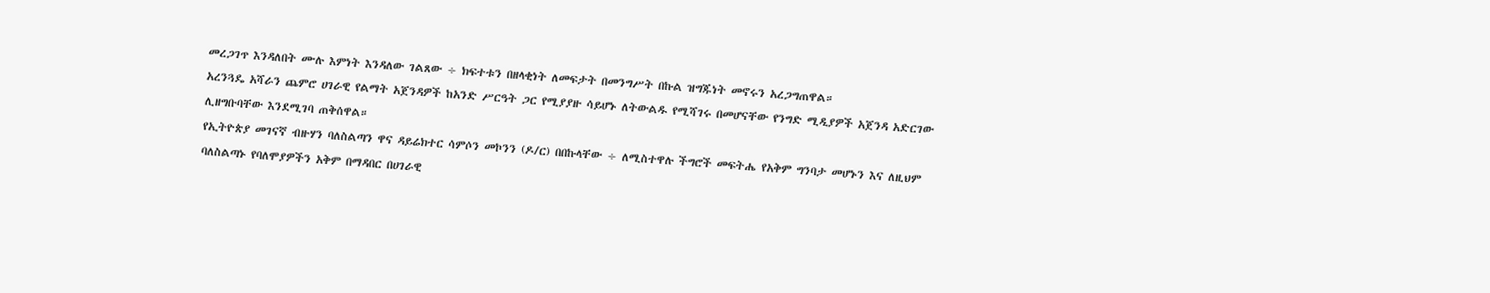መረጋገጥ እንዳለበት ሙሉ እምነት እንዳለው ገልጸው ÷ ክፍተቱን በዘላቂነት ለመፍታት በመንግሥት በኩል ዝግጁነት መኖሩን አረጋግጠዋል።
አረንጓዴ አሻራን ጨምሮ ሀገራዊ የልማት አጀንዳዎች ከአንድ ሥርዓት ጋር የሚያያዙ ሳይሆኑ ለትውልዱ የሚሻገሩ በመሆናቸው የንግድ ሚዲያዎች አጀንዳ አድርገው ሊዘግቡባቸው እንደሚገባ ጠቅሰዋል።
የኢትዮጵያ መገናኛ ብዙሃን ባለስልጣን ዋና ዳይሬክተር ሳምሶን መኮንን (ዶ/ር) በበኩላቸው ÷ ለሚስተዋሉ ችግሮች መፍትሔ የአቅም ግንባታ መሆኑን እና ለዚህም ባለስልጣኑ የባለሞያዎችን አቅም በማዳበር በሀገራዊ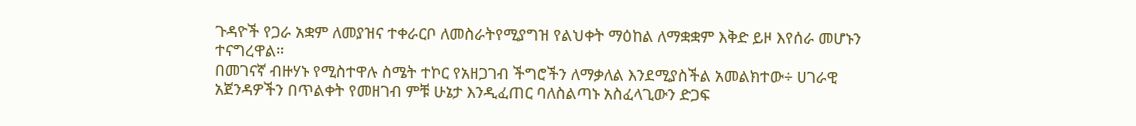ጉዳዮች የጋራ አቋም ለመያዝና ተቀራርቦ ለመስራትየሚያግዝ የልህቀት ማዕከል ለማቋቋም እቅድ ይዞ እየሰራ መሆኑን ተናግረዋል።
በመገናኛ ብዙሃኑ የሚስተዋሉ ስሜት ተኮር የአዘጋገብ ችግሮችን ለማቃለል እንደሚያስችል አመልክተው÷ ሀገራዊ አጀንዳዎችን በጥልቀት የመዘገብ ምቹ ሁኔታ እንዲፈጠር ባለስልጣኑ አስፈላጊውን ድጋፍ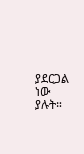ያደርጋል ነው ያሉት።